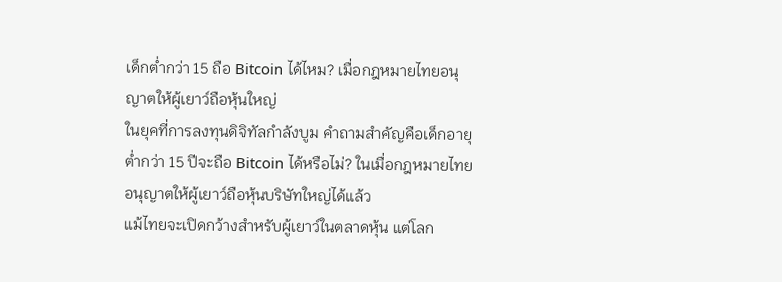เด็กต่ำกว่า 15 ถือ Bitcoin ได้ไหม? เมื่อกฎหมายไทยอนุญาตให้ผู้เยาว์ถือหุ้นใหญ่
ในยุคที่การลงทุนดิจิทัลกำลังบูม คำถามสำคัญคือเด็กอายุต่ำกว่า 15 ปีจะถือ Bitcoin ได้หรือไม่? ในเมื่อกฎหมายไทยอนุญาตให้ผู้เยาว์ถือหุ้นบริษัทใหญ่ได้แล้ว
แม้ไทยจะเปิดกว้างสำหรับผู้เยาว์ในตลาดหุ้น แต่โลก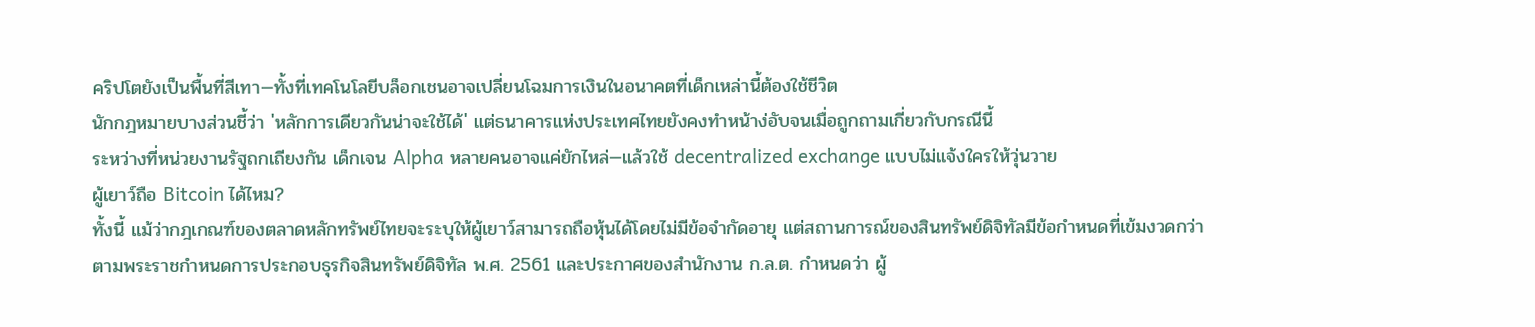คริปโตยังเป็นพื้นที่สีเทา—ทั้งที่เทคโนโลยีบล็อกเชนอาจเปลี่ยนโฉมการเงินในอนาคตที่เด็กเหล่านี้ต้องใช้ชีวิต
นักกฎหมายบางส่วนชี้ว่า 'หลักการเดียวกันน่าจะใช้ได้' แต่ธนาคารแห่งประเทศไทยยังคงทำหน้าง่อับจนเมื่อถูกถามเกี่ยวกับกรณีนี้
ระหว่างที่หน่วยงานรัฐถกเถียงกัน เด็กเจน Alpha หลายคนอาจแค่ยักไหล่—แล้วใช้ decentralized exchange แบบไม่แจ้งใครให้วุ่นวาย
ผู้เยาว์ถือ Bitcoin ได้ไหม?
ทั้งนี้ แม้ว่ากฎเกณฑ์ของตลาดหลักทรัพย์ไทยจะระบุให้ผู้เยาว์สามารถถือหุ้นได้โดยไม่มีข้อจำกัดอายุ แต่สถานการณ์ของสินทรัพย์ดิจิทัลมีข้อกำหนดที่เข้มงวดกว่า
ตามพระราชกำหนดการประกอบธุรกิจสินทรัพย์ดิจิทัล พ.ศ. 2561 และประกาศของสำนักงาน ก.ล.ต. กำหนดว่า ผู้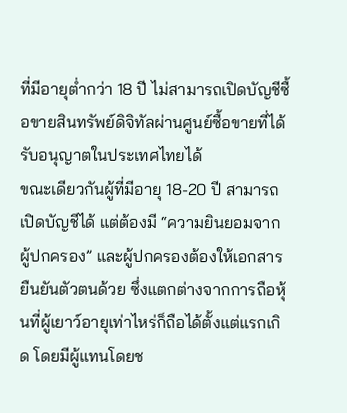ที่มีอายุต่ำกว่า 18 ปี ไม่สามารถเปิดบัญชีซื้อขายสินทรัพย์ดิจิทัลผ่านศูนย์ซื้อขายที่ได้รับอนุญาตในประเทศไทยได้
ขณะเดียวกันผู้ที่มีอายุ 18-20 ปี สามารถเปิดบัญชีได้ แต่ต้องมี “ความยินยอมจากผู้ปกครอง” และผู้ปกครองต้องให้เอกสารยืนยันตัวตนด้วย ซึ่งแตกต่างจากการถือหุ้นที่ผู้เยาว์อายุเท่าไหร่ก็ถือได้ตั้งแต่แรกเกิด โดยมีผู้แทนโดยช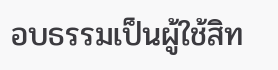อบธรรมเป็นผู้ใช้สิท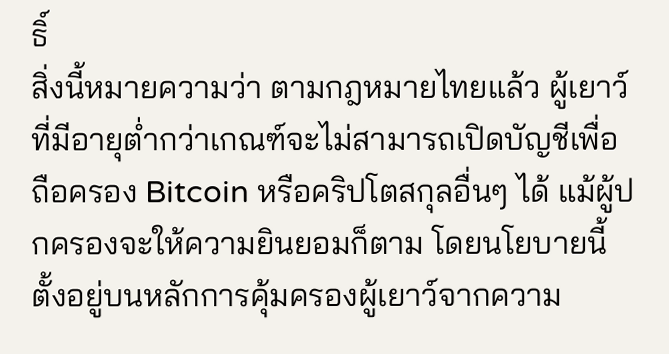ธิ์
สิ่งนี้หมายความว่า ตามกฎหมายไทยแล้ว ผู้เยาว์ที่มีอายุต่ำกว่าเกณฑ์จะไม่สามารถเปิดบัญชีเพื่อถือครอง Bitcoin หรือคริปโตสกุลอื่นๆ ได้ แม้ผู้ปกครองจะให้ความยินยอมก็ตาม โดยนโยบายนี้ตั้งอยู่บนหลักการคุ้มครองผู้เยาว์จากความ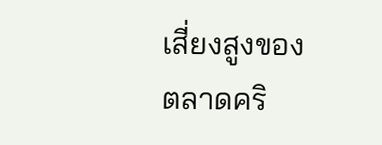เสี่ยงสูงของตลาดคริ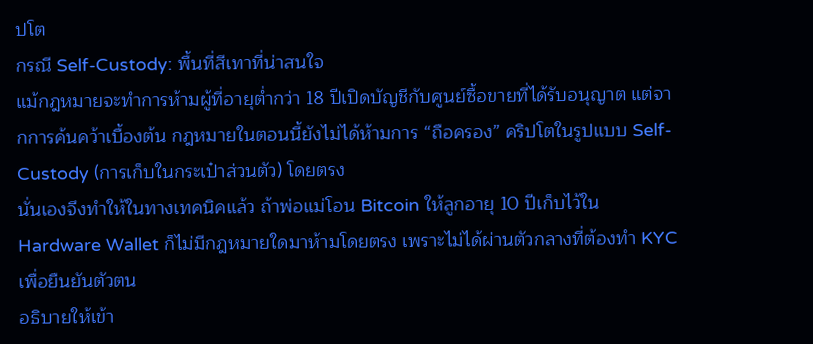ปโต
กรณี Self-Custody: พื้นที่สีเทาที่น่าสนใจ
แม้กฎหมายจะทำการห้ามผู้ที่อายุต่ำกว่า 18 ปีเปิดบัญชีกับศูนย์ซื้อขายที่ได้รับอนุญาต แต่จากการค้นคว้าเบื้องต้น กฎหมายในตอนนี้ยังไม่ได้ห้ามการ “ถือครอง” คริปโตในรูปแบบ Self-Custody (การเก็บในกระเป๋าส่วนตัว) โดยตรง
นั่นเองจึงทำให้ในทางเทคนิคแล้ว ถ้าพ่อแม่โอน Bitcoin ให้ลูกอายุ 10 ปีเก็บไว้ใน Hardware Wallet ก็ไม่มีกฎหมายใดมาห้ามโดยตรง เพราะไม่ได้ผ่านตัวกลางที่ต้องทำ KYC เพื่อยืนยันตัวตน
อธิบายให้เข้า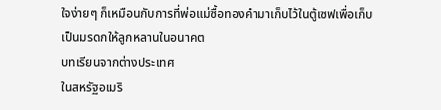ใจง่ายๆ ก็เหมือนกับการที่พ่อแม่ซื้อทองคำมาเก็บไว้ในตู้เซฟเพื่อเก็บเป็นมรดกให้ลูกหลานในอนาคต
บทเรียนจากต่างประเทศ
ในสหรัฐอเมริ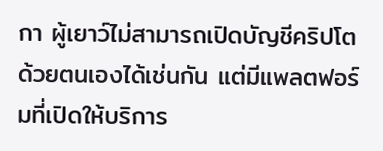กา ผู้เยาว์ไม่สามารถเปิดบัญชีคริปโตด้วยตนเองได้เช่นกัน แต่มีแพลตฟอร์มที่เปิดให้บริการ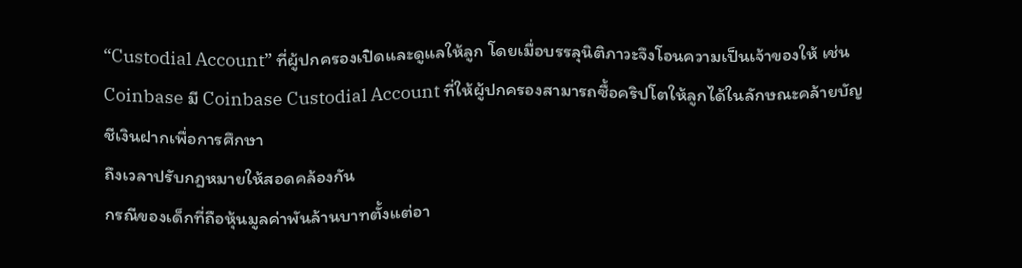“Custodial Account” ที่ผู้ปกครองเปิดและดูแลให้ลูก โดยเมื่อบรรลุนิติภาวะจึงโอนความเป็นเจ้าของให้ เช่น Coinbase มี Coinbase Custodial Account ที่ให้ผู้ปกครองสามารถซื้อคริปโตให้ลูกได้ในลักษณะคล้ายบัญชีเงินฝากเพื่อการศึกษา
ถึงเวลาปรับกฎหมายให้สอดคล้องกัน
กรณีของเด็กที่ถือหุ้นมูลค่าพันล้านบาทตั้งแต่อา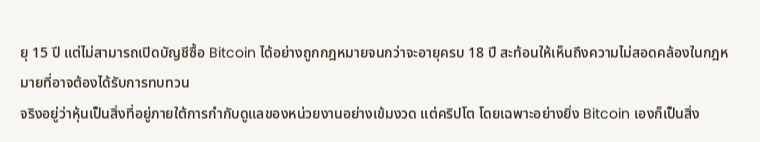ยุ 15 ปี แต่ไม่สามารถเปิดบัญชีซื้อ Bitcoin ได้อย่างถูกกฎหมายจนกว่าจะอายุครบ 18 ปี สะท้อนให้เห็นถึงความไม่สอดคล้องในกฎหมายที่อาจต้องได้รับการทบทวน
จริงอยู่ว่าหุ้นเป็นสิ่งที่อยู่ภายใต้การกำกับดูแลของหน่วยงานอย่างเข้มงวด แต่คริปโต โดยเฉพาะอย่างยิ่ง Bitcoin เองก็เป็นสิ่ง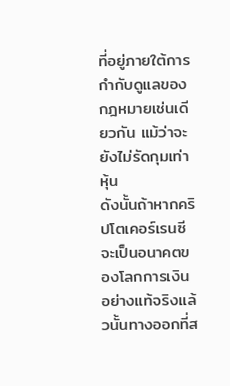ที่อยู่ภายใต้การกำกับดูแลของกฎหมายเช่นเดียวกัน แม้ว่าจะยังไม่รัดกุมเท่าหุ้น
ดังนั้นถ้าหากคริปโตเคอร์เรนซีจะเป็นอนาคตของโลกการเงินอย่างแท้จริงแล้วนั้นทางออกที่ส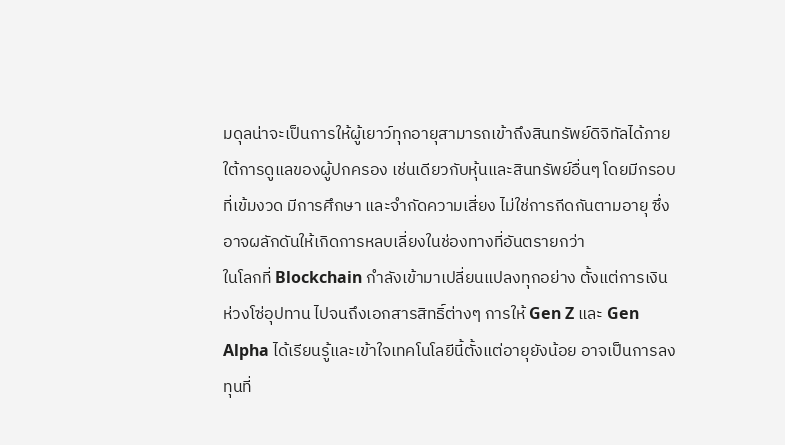มดุลน่าจะเป็นการให้ผู้เยาว์ทุกอายุสามารถเข้าถึงสินทรัพย์ดิจิทัลได้ภายใต้การดูแลของผู้ปกครอง เช่นเดียวกับหุ้นและสินทรัพย์อื่นๆ โดยมีกรอบที่เข้มงวด มีการศึกษา และจำกัดความเสี่ยง ไม่ใช่การกีดกันตามอายุ ซึ่งอาจผลักดันให้เกิดการหลบเลี่ยงในช่องทางที่อันตรายกว่า
ในโลกที่ Blockchain กำลังเข้ามาเปลี่ยนแปลงทุกอย่าง ตั้งแต่การเงิน ห่วงโซ่อุปทาน ไปจนถึงเอกสารสิทธิ์ต่างๆ การให้ Gen Z และ Gen Alpha ได้เรียนรู้และเข้าใจเทคโนโลยีนี้ตั้งแต่อายุยังน้อย อาจเป็นการลงทุนที่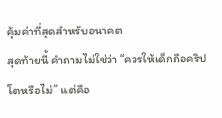คุ้มค่าที่สุดสำหรับอนาคต
สุดท้ายนี้ คำถามไม่ใช่ว่า “ควรให้เด็กถือคริปโตหรือไม่” แต่คือ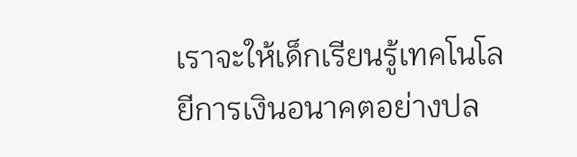เราจะให้เด็กเรียนรู้เทคโนโลยีการเงินอนาคตอย่างปล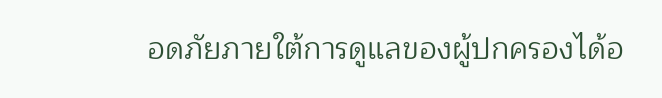อดภัยภายใต้การดูแลของผู้ปกครองได้อ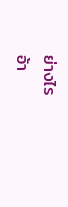ย่างไร
อ้า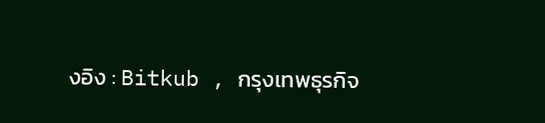งอิง : Bitkub , กรุงเทพธุรกิจ